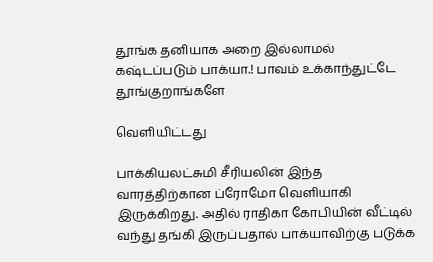தூங்க தனியாக அறை இல்லாமல் கஷ்டப்படும் பாக்யா.! பாவம் உக்காந்துட்டே தூங்குறாங்களே

வெளியிட்டது

பாக்கியலட்சுமி சீரியலின் இந்த வாரத்திற்கான ப்ரோமோ வெளியாகி இருக்கிறது. அதில் ராதிகா கோபியின் வீட்டில் வந்து தங்கி இருப்பதால் பாக்யாவிற்கு படுக்க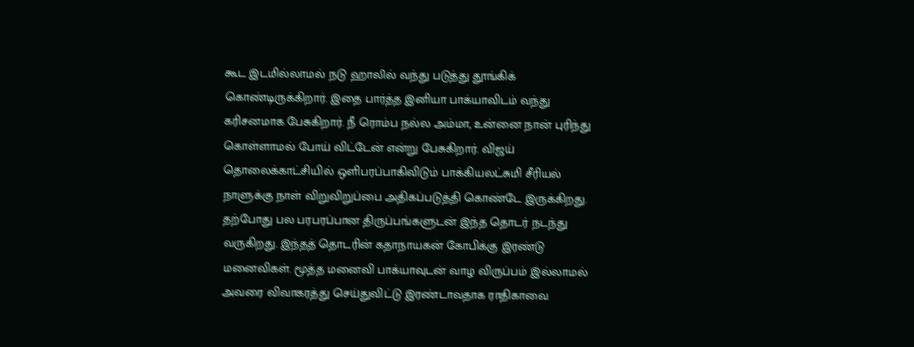கூட இடமில்லாமல் நடு ஹாலில் வந்து படுத்து தூங்கிக் கொண்டிருக்கிறார். இதை பார்த்த இனியா பாக்யாவிடம் வந்து கரிசனமாக பேசுகிறார். நீ ரொம்ப நல்ல அம்மா, உன்னை நான் புரிந்து கொள்ளாமல் போய் விட்டேன் என்று பேசுகிறார். விஜய் தொலைக்காட்சியில் ஒளிபரப்பாகிவிடும் பாக்கியலட்சுமி சீரியல் நாளுக்கு நாள் விறுவிறுப்பை அதிகப்படுத்தி கொண்டே இருக்கிறது. தற்போது பல பரபரப்பான திருப்பங்களுடன் இந்த தொடர் நடந்து வருகிறது. இந்தத் தொடரின் கதாநாயகன் கோபிக்கு இரண்டு மனைவிகள். மூத்த மனைவி பாக்யாவுடன் வாழ விருப்பம் இல்லாமல் அவரை விவாகரத்து செய்துவிட்டு இரண்டாவதாக ராதிகாவை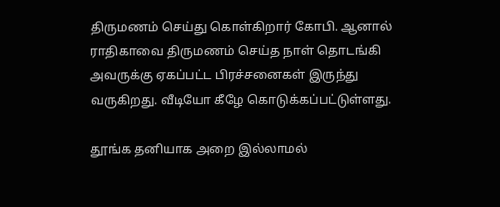திருமணம் செய்து கொள்கிறார் கோபி. ஆனால் ராதிகாவை திருமணம் செய்த நாள் தொடங்கி அவருக்கு ஏகப்பட்ட பிரச்சனைகள் இருந்து வருகிறது. வீடியோ கீழே கொடுக்கப்பட்டுள்ளது.

தூங்க தனியாக அறை இல்லாமல்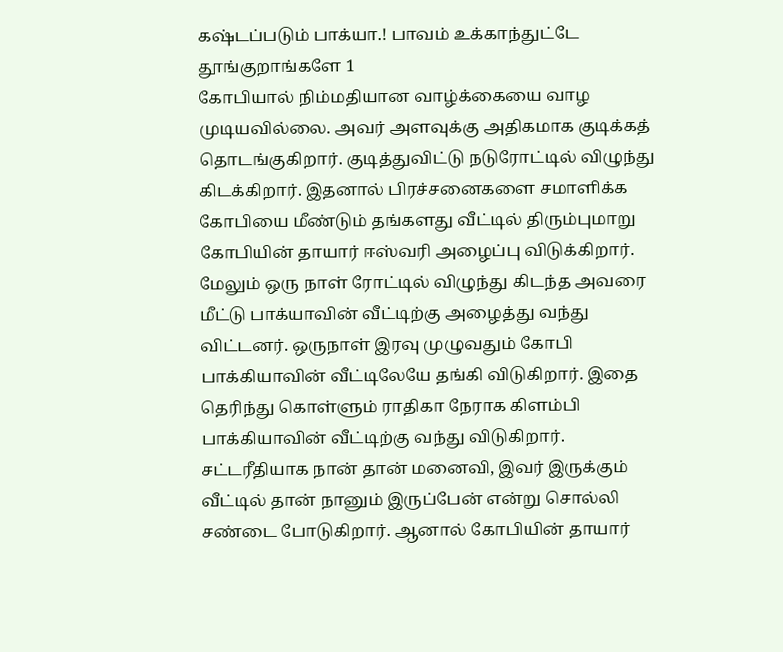கஷ்டப்படும் பாக்யா.! பாவம் உக்காந்துட்டே தூங்குறாங்களே 1
கோபியால் நிம்மதியான வாழ்க்கையை வாழ முடியவில்லை. அவர் அளவுக்கு அதிகமாக குடிக்கத் தொடங்குகிறார். குடித்துவிட்டு நடுரோட்டில் விழுந்து கிடக்கிறார். இதனால் பிரச்சனைகளை சமாளிக்க கோபியை மீண்டும் தங்களது வீட்டில் திரும்புமாறு கோபியின் தாயார் ஈஸ்வரி அழைப்பு விடுக்கிறார். மேலும் ஒரு நாள் ரோட்டில் விழுந்து கிடந்த அவரை மீட்டு பாக்யாவின் வீட்டிற்கு அழைத்து வந்து விட்டனர். ஒருநாள் இரவு முழுவதும் கோபி பாக்கியாவின் வீட்டிலேயே தங்கி விடுகிறார். இதை தெரிந்து கொள்ளும் ராதிகா நேராக கிளம்பி பாக்கியாவின் வீட்டிற்கு வந்து விடுகிறார். சட்டரீதியாக நான் தான் மனைவி, இவர் இருக்கும் வீட்டில் தான் நானும் இருப்பேன் என்று சொல்லி சண்டை போடுகிறார். ஆனால் கோபியின் தாயார்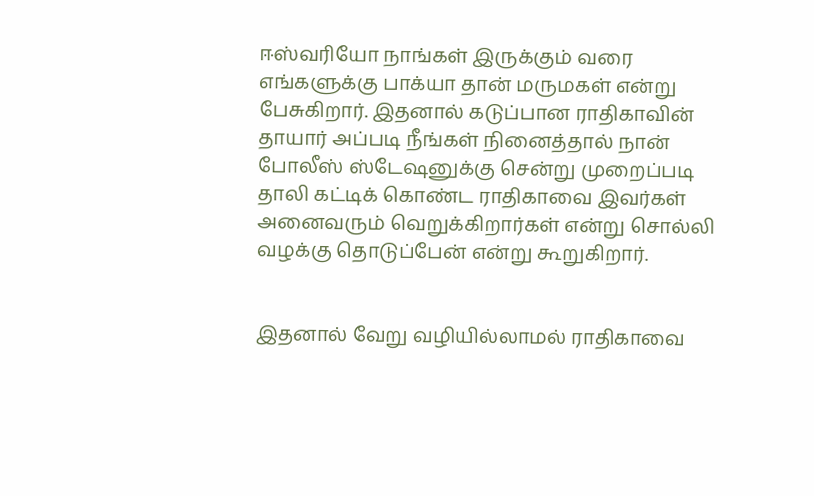ஈஸ்வரியோ நாங்கள் இருக்கும் வரை எங்களுக்கு பாக்யா தான் மருமகள் என்று பேசுகிறார். இதனால் கடுப்பான ராதிகாவின் தாயார் அப்படி நீங்கள் நினைத்தால் நான் போலீஸ் ஸ்டேஷனுக்கு சென்று முறைப்படி தாலி கட்டிக் கொண்ட ராதிகாவை இவர்கள் அனைவரும் வெறுக்கிறார்கள் என்று சொல்லி வழக்கு தொடுப்பேன் என்று கூறுகிறார்.


இதனால் வேறு வழியில்லாமல் ராதிகாவை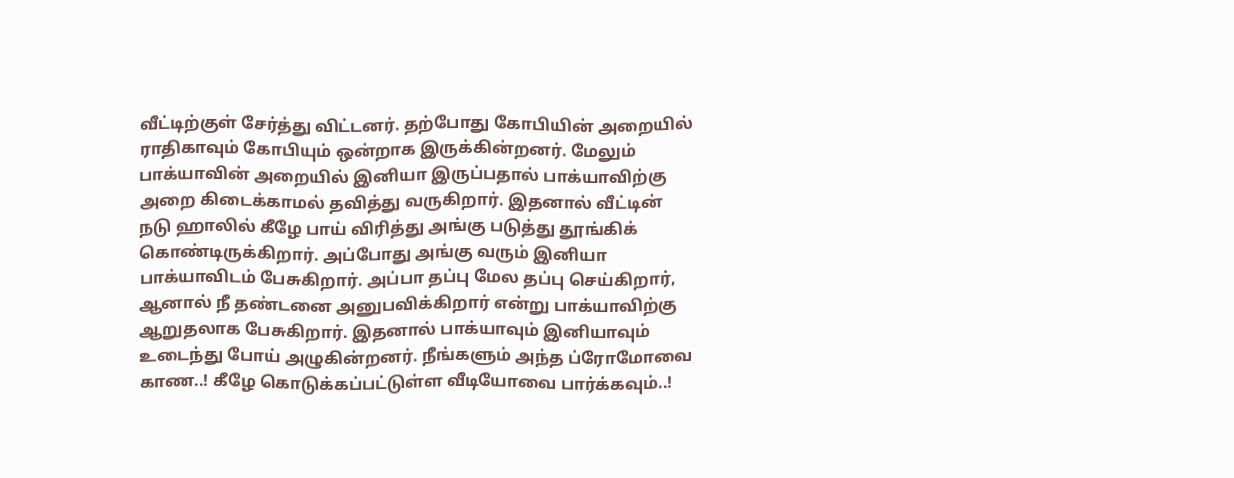வீட்டிற்குள் சேர்த்து விட்டனர். தற்போது கோபியின் அறையில் ராதிகாவும் கோபியும் ஒன்றாக இருக்கின்றனர். மேலும் பாக்யாவின் அறையில் இனியா இருப்பதால் பாக்யாவிற்கு அறை கிடைக்காமல் தவித்து வருகிறார். இதனால் வீட்டின் நடு ஹாலில் கீழே பாய் விரித்து அங்கு படுத்து தூங்கிக் கொண்டிருக்கிறார். அப்போது அங்கு வரும் இனியா பாக்யாவிடம் பேசுகிறார். அப்பா தப்பு மேல தப்பு செய்கிறார், ஆனால் நீ தண்டனை அனுபவிக்கிறார் என்று பாக்யாவிற்கு ஆறுதலாக பேசுகிறார். இதனால் பாக்யாவும் இனியாவும் உடைந்து போய் அழுகின்றனர். நீங்களும் அந்த ப்ரோமோவை காண..! கீழே கொடுக்கப்பட்டுள்ள வீடியோவை பார்க்கவும்..!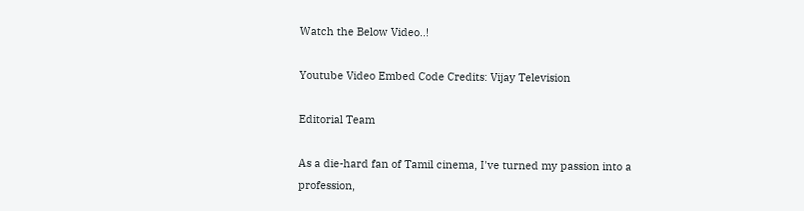Watch the Below Video..!

Youtube Video Embed Code Credits: Vijay Television

Editorial Team

As a die-hard fan of Tamil cinema, I've turned my passion into a profession,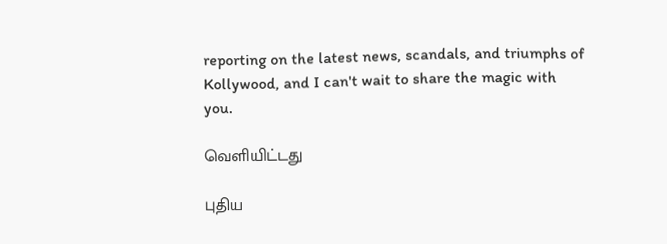reporting on the latest news, scandals, and triumphs of Kollywood, and I can't wait to share the magic with you.

வெளியிட்டது

புதிய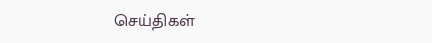செய்திகள்